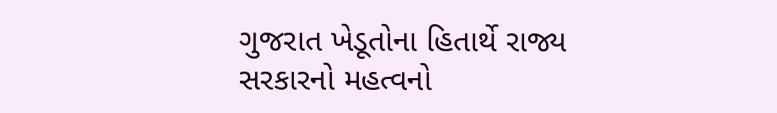ગુજરાત ખેડૂતોના હિતાર્થે રાજ્ય સરકારનો મહત્વનો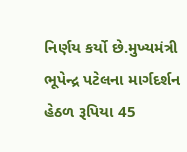નિર્ણય કર્યો છે.મુખ્યમંત્રી ભૂપેન્દ્ર પટેલના માર્ગદર્શન હેઠળ રૂપિયા 45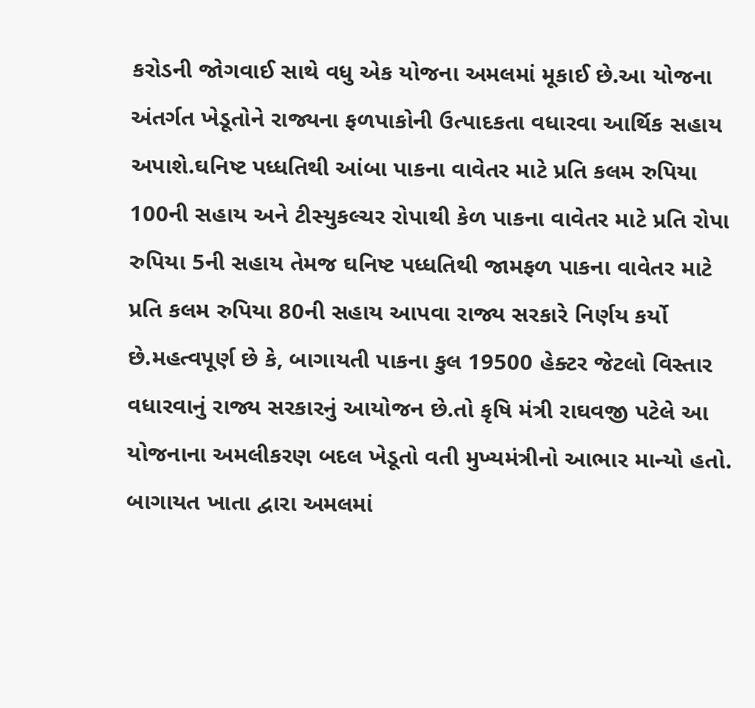કરોડની જોગવાઈ સાથે વધુ એક યોજના અમલમાં મૂકાઈ છે.આ યોજના અંતર્ગત ખેડૂતોને રાજ્યના ફળપાકોની ઉત્પાદકતા વધારવા આર્થિક સહાય અપાશે.ઘનિષ્ટ પધ્ધતિથી આંબા પાકના વાવેતર માટે પ્રતિ કલમ રુપિયા 100ની સહાય અને ટીસ્યુકલ્ચર રોપાથી કેળ પાકના વાવેતર માટે પ્રતિ રોપા રુપિયા 5ની સહાય તેમજ ઘનિષ્ટ પધ્ધતિથી જામફળ પાકના વાવેતર માટે પ્રતિ કલમ રુપિયા 80ની સહાય આપવા રાજ્ય સરકારે નિર્ણય કર્યો છે.મહત્વપૂર્ણ છે કે, બાગાયતી પાકના કુલ 19500 હેક્ટર જેટલો વિસ્તાર વધારવાનું રાજ્ય સરકારનું આયોજન છે.તો કૃષિ મંત્રી રાઘવજી પટેલે આ યોજનાના અમલીકરણ બદલ ખેડૂતો વતી મુખ્યમંત્રીનો આભાર માન્યો હતો.
બાગાયત ખાતા દ્વારા અમલમાં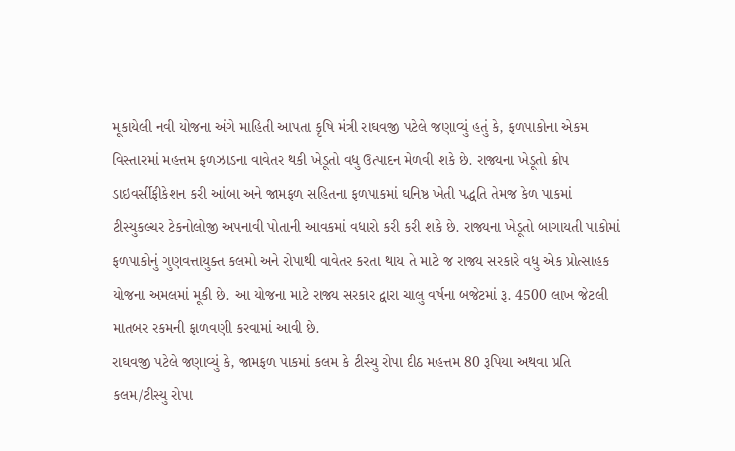મૂકાયેલી નવી યોજના અંગે માહિતી આપતા કૃષિ મંત્રી રાઘવજી પટેલે જણાવ્યું હતું કે, ફળપાકોના એકમ વિસ્તારમાં મહત્તમ ફળઝાડના વાવેતર થકી ખેડૂતો વધુ ઉત્પાદન મેળવી શકે છે. રાજ્યના ખેડૂતો ક્રોપ ડાઇવર્સીફીકેશન કરી આંબા અને જામફળ સહિતના ફળપાકમાં ઘનિષ્ઠ ખેતી પદ્ધતિ તેમજ કેળ પાકમાં ટીસ્યુકલ્ચર ટેકનોલોજી અપનાવી પોતાની આવકમાં વધારો કરી કરી શકે છે. રાજ્યના ખેડૂતો બાગાયતી પાકોમાં ફળપાકોનું ગુણવત્તાયુક્ત કલમો અને રોપાથી વાવેતર કરતા થાય તે માટે જ રાજ્ય સરકારે વધુ એક પ્રોત્સાહક યોજના અમલમાં મૂકી છે. આ યોજના માટે રાજ્ય સરકાર દ્વારા ચાલુ વર્ષના બજેટમાં રૂ. 4500 લાખ જેટલી માતબર રકમની ફાળવણી કરવામાં આવી છે.
રાઘવજી પટેલે જણાવ્યું કે, જામફળ પાકમાં કલમ કે ટીસ્યુ રોપા દીઠ મહત્તમ 80 રૂપિયા અથવા પ્રતિ કલમ/ટીસ્યુ રોપા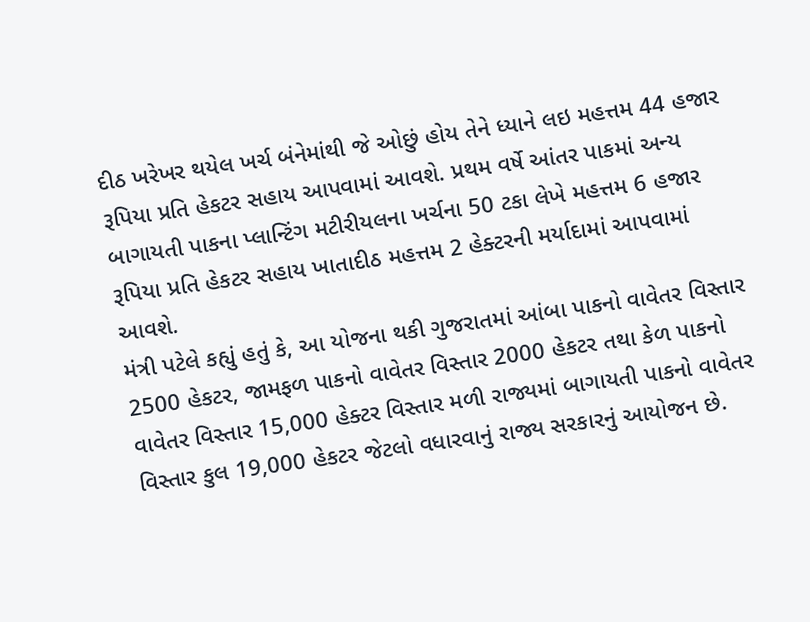દીઠ ખરેખર થયેલ ખર્ચ બંનેમાંથી જે ઓછું હોય તેને ધ્યાને લઇ મહત્તમ 44 હજાર રૂપિયા પ્રતિ હેકટર સહાય આપવામાં આવશે. પ્રથમ વર્ષે આંતર પાકમાં અન્ય બાગાયતી પાકના પ્લાન્ટિંગ મટીરીયલના ખર્ચના 50 ટકા લેખે મહત્તમ 6 હજાર રૂપિયા પ્રતિ હેકટર સહાય ખાતાદીઠ મહત્તમ 2 હેક્ટરની મર્યાદામાં આપવામાં આવશે.
મંત્રી પટેલે કહ્યું હતું કે, આ યોજના થકી ગુજરાતમાં આંબા પાકનો વાવેતર વિસ્તાર 2500 હેકટર, જામફળ પાકનો વાવેતર વિસ્તાર 2000 હેકટર તથા કેળ પાકનો વાવેતર વિસ્તાર 15,000 હેક્ટર વિસ્તાર મળી રાજ્યમાં બાગાયતી પાકનો વાવેતર વિસ્તાર કુલ 19,000 હેકટર જેટલો વધારવાનું રાજ્ય સરકારનું આયોજન છે.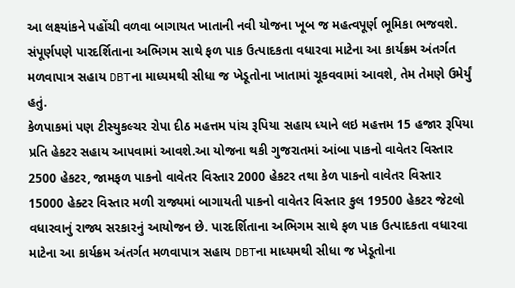આ લક્ષ્યાંકને પહોંચી વળવા બાગાયત ખાતાની નવી યોજના ખૂબ જ મહત્વપૂર્ણ ભૂમિકા ભજવશે. સંપૂર્ણપણે પારદર્શિતાના અભિગમ સાથે ફળ પાક ઉત્પાદકતા વધારવા માટેના આ કાર્યક્રમ અંતર્ગત મળવાપાત્ર સહાય DBTના માધ્યમથી સીધા જ ખેડૂતોના ખાતામાં ચૂકવવામાં આવશે, તેમ તેમણે ઉમેર્યું હતું.
કેળપાકમાં પણ ટીસ્યુકલ્ચર રોપા દીઠ મહત્તમ પાંચ રૂપિયા સહાય ધ્યાને લઇ મહત્તમ 15 હજાર રૂપિયા પ્રતિ હેકટર સહાય આપવામાં આવશે.આ યોજના થકી ગુજરાતમાં આંબા પાકનો વાવેતર વિસ્તાર 2500 હેકટર, જામફળ પાકનો વાવેતર વિસ્તાર 2000 હેકટર તથા કેળ પાકનો વાવેતર વિસ્તાર 15000 હેક્ટર વિસ્તાર મળી રાજ્યમાં બાગાયતી પાકનો વાવેતર વિસ્તાર કુલ 19500 હેકટર જેટલો વધારવાનું રાજ્ય સરકારનું આયોજન છે. પારદર્શિતાના અભિગમ સાથે ફળ પાક ઉત્પાદકતા વધારવા માટેના આ કાર્યક્રમ અંતર્ગત મળવાપાત્ર સહાય DBTના માધ્યમથી સીધા જ ખેડૂતોના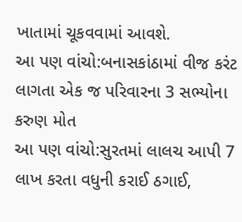ખાતામાં ચૂકવવામાં આવશે.
આ પણ વાંચો:બનાસકાંઠામાં વીજ કરંટ લાગતા એક જ પરિવારના 3 સભ્યોના કરુણ મોત
આ પણ વાંચો:સુરતમાં લાલચ આપી 7 લાખ કરતા વધુની કરાઈ ઠગાઈ,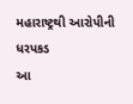મહારાષ્ટ્રથી આરોપીની ધરપકડ
આ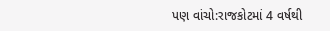પણ વાંચો:રાજકોટમાં 4 વર્ષથી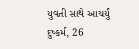યુવતી સાથે આચર્યું દુષ્કર્મ, 26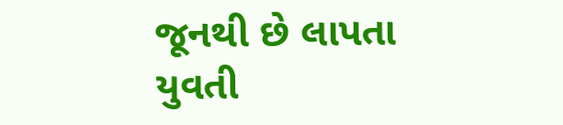જૂનથી છે લાપતા યુવતી